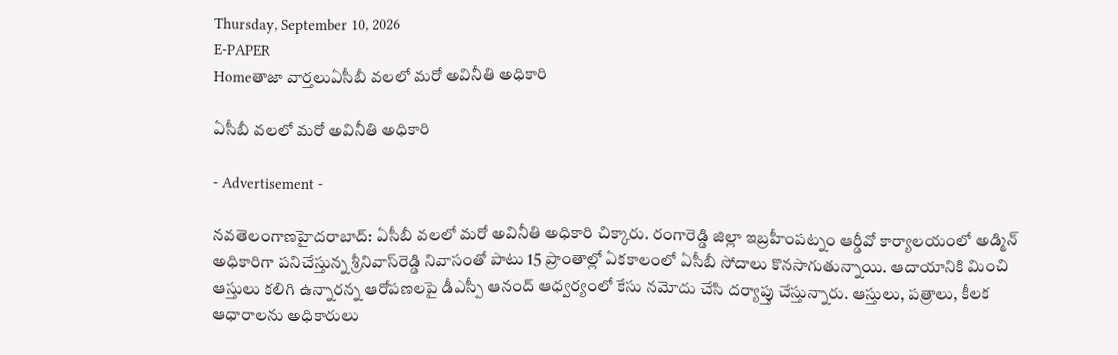Thursday, September 10, 2026
E-PAPER
Homeతాజా వార్తలుఏసీబీ వలలో మరో అవినీతి అధికారి

ఏసీబీ వలలో మరో అవినీతి అధికారి

- Advertisement -

నవతెలంగాణహైదరాబాద్‌: ఏసీబీ వలలో మరో అవినీతి అధికారి చిక్కారు. రంగారెడ్డి జిల్లా ఇబ్రహీంపట్నం ఆర్డీవో కార్యాలయంలో అడ్మిన్‌ అధికారిగా పనిచేస్తున్న శ్రీనివాస్‌రెడ్డి నివాసంతో పాటు 15 ప్రాంతాల్లో ఏకకాలంలో ఏసీబీ సోదాలు కొనసాగుతున్నాయి. ఆదాయానికి మించి ఆస్తులు కలిగి ఉన్నారన్న ఆరోపణలపై డీఎస్పీ ఆనంద్‌ ఆధ్వర్యంలో కేసు నమోదు చేసి దర్యాప్తు చేస్తున్నారు. ఆస్తులు, పత్రాలు, కీలక ఆధారాలను అధికారులు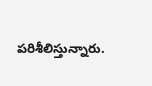పరిశీలిస్తున్నారు.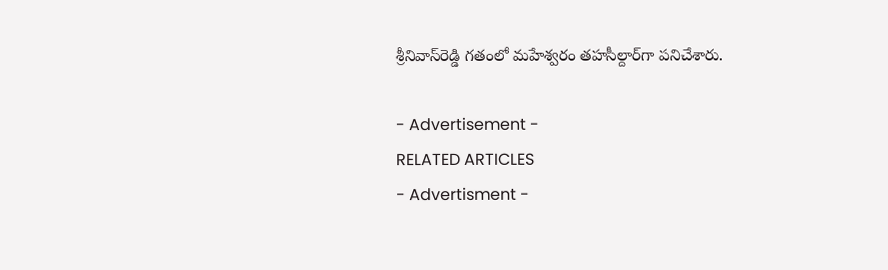శ్రీనివాస్‌రెడ్డి గతంలో మహేశ్వరం తహసీల్దార్‌గా పనిచేశారు.

- Advertisement -
RELATED ARTICLES
- Advertisment -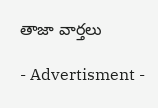తాజా వార్తలు

- Advertisment -